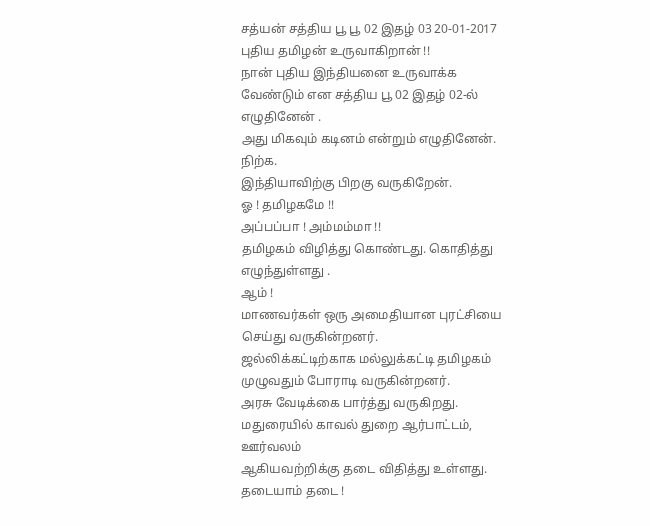சத்யன் சத்திய பூ பூ 02 இதழ் 03 20-01-2017
புதிய தமிழன் உருவாகிறான் !!
நான் புதிய இந்தியனை உருவாக்க வேண்டும் என சத்திய பூ 02 இதழ் 02-ல் எழுதினேன் .
அது மிகவும் கடினம் என்றும் எழுதினேன்.
நிற்க.
இந்தியாவிற்கு பிறகு வருகிறேன்.
ஓ ! தமிழகமே !!
அப்பப்பா ! அம்மம்மா !!
தமிழகம் விழித்து கொண்டது. கொதித்து எழுந்துள்ளது .
ஆம் !
மாணவர்கள் ஒரு அமைதியான புரட்சியை செய்து வருகின்றனர்.
ஜல்லிக்கட்டிற்காக மல்லுக்கட்டி தமிழகம் முழுவதும் போராடி வருகின்றனர்.
அரசு வேடிக்கை பார்த்து வருகிறது. மதுரையில் காவல் துறை ஆர்பாட்டம், ஊர்வலம்
ஆகியவற்றிக்கு தடை விதித்து உள்ளது.
தடையாம் தடை !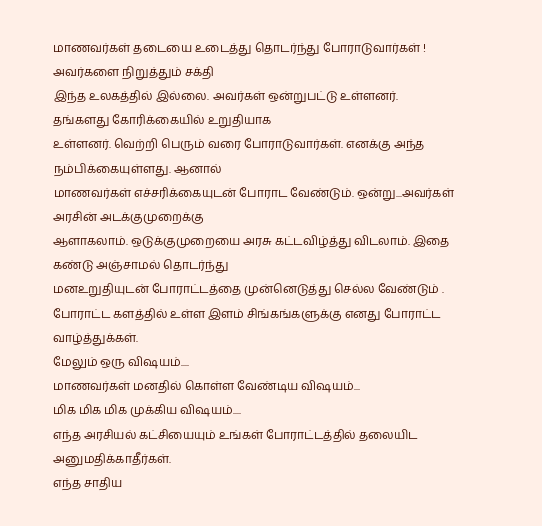மாணவர்கள் தடையை உடைத்து தொடர்ந்து போராடுவார்கள் ! அவர்களை நிறுத்தும் சக்தி
இந்த உலகத்தில் இல்லை. அவர்கள் ஒன்றுபட்டு உள்ளனர். தங்களது கோரிக்கையில் உறுதியாக
உள்ளனர். வெற்றி பெரும் வரை போராடுவார்கள். எனக்கு அந்த நம்பிக்கையுள்ளது. ஆனால்
மாணவர்கள் எச்சரிக்கையுடன் போராட வேண்டும். ஒன்று...அவர்கள் அரசின் அடக்குமுறைக்கு
ஆளாகலாம். ஒடுக்குமுறையை அரசு கட்டவிழ்த்து விடலாம். இதை கண்டு அஞ்சாமல் தொடர்ந்து
மனஉறுதியுடன் போராட்டத்தை முன்னெடுத்து செல்ல வேண்டும் .
போராட்ட களத்தில் உள்ள இளம் சிங்கங்களுக்கு எனது போராட்ட வாழ்த்துக்கள்.
மேலும் ஒரு விஷயம்....
மாணவர்கள் மனதில் கொள்ள வேண்டிய விஷயம்...
மிக மிக மிக முக்கிய விஷயம்....
எந்த அரசியல் கட்சியையும் உங்கள் போராட்டத்தில் தலையிட அனுமதிக்காதீர்கள்.
எந்த சாதிய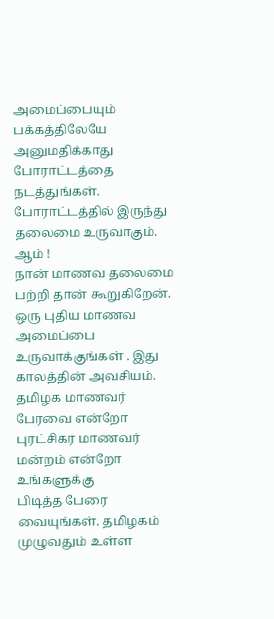அமைப்பையும் பக்கத்திலேயே அனுமதிக்காது போராட்டத்தை நடத்துங்கள்.
போராட்டத்தில் இருந்து தலைமை உருவாகும்.
ஆம் !
நான் மாணவ தலைமை பற்றி தான் கூறுகிறேன்.
ஒரு புதிய மாணவ அமைப்பை உருவாக்குங்கள் . இது காலத்தின் அவசியம்.
தமிழக மாணவர் பேரவை என்றோ புரட்சிகர மாணவர் மன்றம் என்றோ உங்களுக்கு
பிடித்த பேரை வையுங்கள். தமிழகம் முழுவதும் உள்ள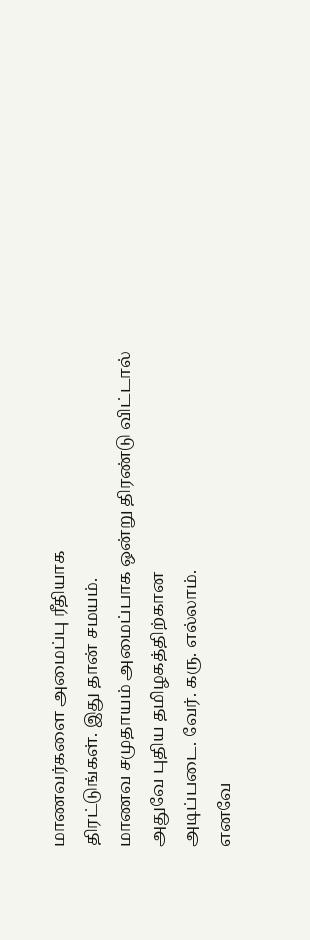மாணவர்களை அமைப்பு ரீதியாக
திரட்டுங்கள். இது தான் சமயம்.
மாணவ சமுதாயம் அமைப்பாக ஒன்று திரண்டு விட்டால் அதுவே புதிய தமிழகத்திற்கான
அடிப்படை. வேர். கரு. எல்லாம்.
எனவே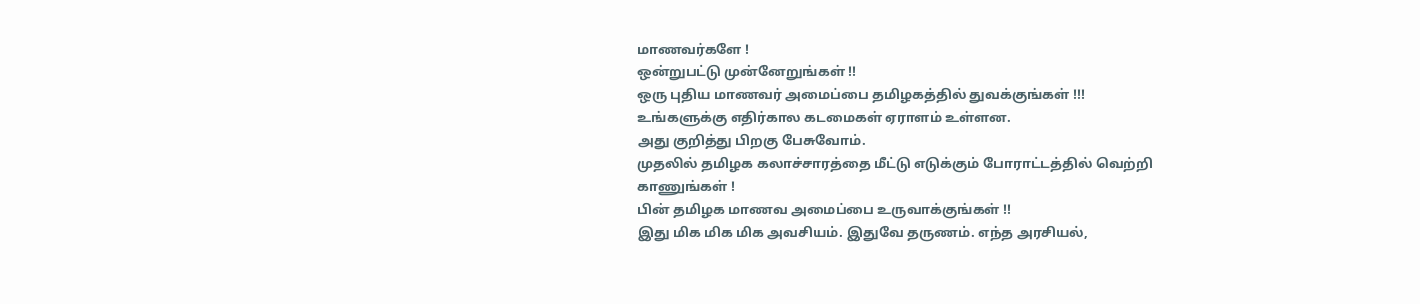மாணவர்களே !
ஒன்றுபட்டு முன்னேறுங்கள் !!
ஒரு புதிய மாணவர் அமைப்பை தமிழகத்தில் துவக்குங்கள் !!!
உங்களுக்கு எதிர்கால கடமைகள் ஏராளம் உள்ளன.
அது குறித்து பிறகு பேசுவோம்.
முதலில் தமிழக கலாச்சாரத்தை மீட்டு எடுக்கும் போராட்டத்தில் வெற்றி காணுங்கள் !
பின் தமிழக மாணவ அமைப்பை உருவாக்குங்கள் !!
இது மிக மிக மிக அவசியம். இதுவே தருணம். எந்த அரசியல்,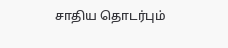சாதிய தொடர்பும்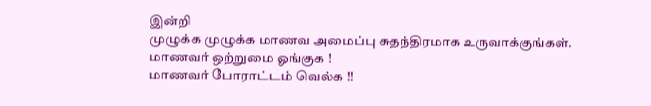இன்றி
முழுக்க முழுக்க மாணவ அமைப்பு சுதந்திரமாக உருவாக்குங்கள்.
மாணவர் ஒற்றுமை ஓங்குக !
மாணவர் போராட்டம் வெல்க !!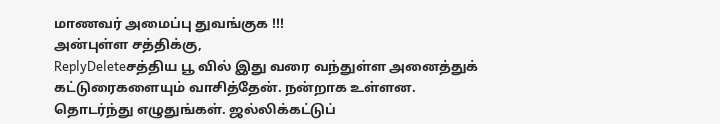மாணவர் அமைப்பு துவங்குக !!!
அன்புள்ள சத்திக்கு,
ReplyDeleteசத்திய பூ வில் இது வரை வந்துள்ள அனைத்துக் கட்டுரைகளையும் வாசித்தேன். நன்றாக உள்ளன. தொடர்ந்து எழுதுங்கள். ஜல்லிக்கட்டுப்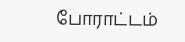போராட்டம்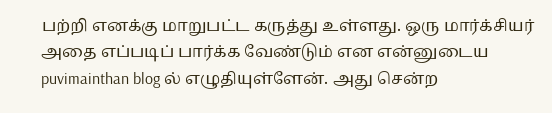பற்றி எனக்கு மாறுபட்ட கருத்து உள்ளது. ஒரு மார்க்சியர் அதை எப்படிப் பார்க்க வேண்டும் என என்னுடைய puvimainthan blog ல் எழுதியுள்ளேன். அது சென்ற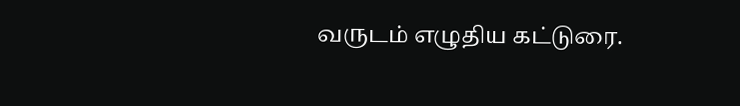வருடம் எழுதிய கட்டுரை.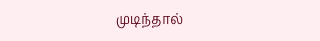முடிந்தால்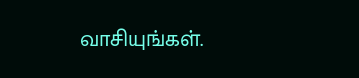வாசியுங்கள்.